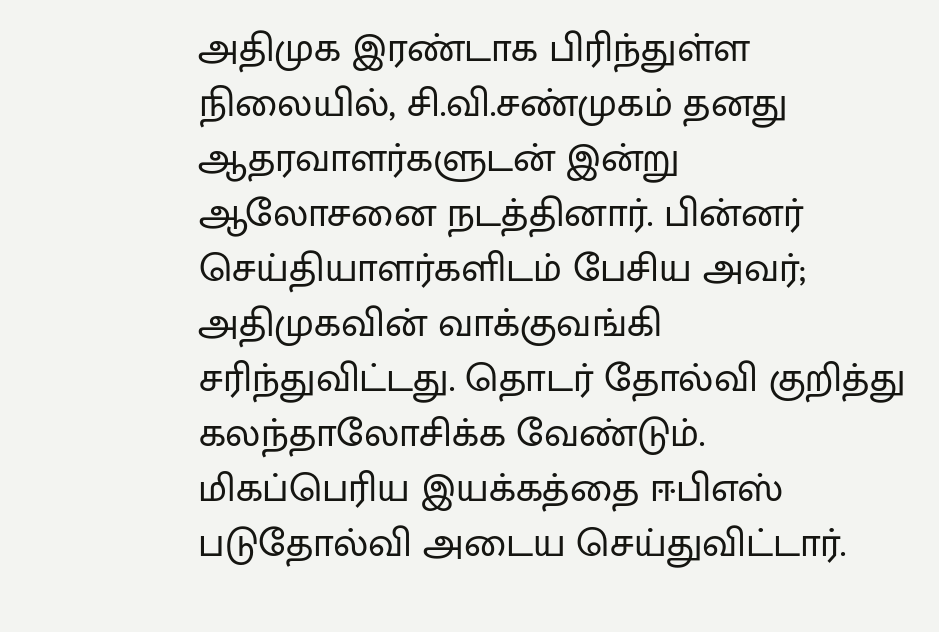அதிமுக இரண்டாக பிரிந்துள்ள நிலையில், சி.வி.சண்முகம் தனது ஆதரவாளர்களுடன் இன்று ஆலோசனை நடத்தினார். பின்னர் செய்தியாளர்களிடம் பேசிய அவர்; அதிமுகவின் வாக்குவங்கி சரிந்துவிட்டது. தொடர் தோல்வி குறித்து கலந்தாலோசிக்க வேண்டும். மிகப்பெரிய இயக்கத்தை ஈபிஎஸ் படுதோல்வி அடைய செய்துவிட்டார்.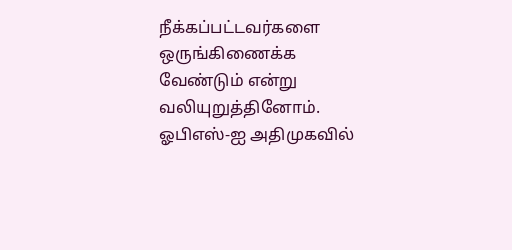நீக்கப்பட்டவர்களை ஒருங்கிணைக்க வேண்டும் என்று வலியுறுத்தினோம். ஓபிஎஸ்-ஐ அதிமுகவில்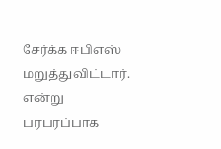சேர்க்க ஈபிஎஸ் மறுத்துவிட்டார். என்று பரபரப்பாக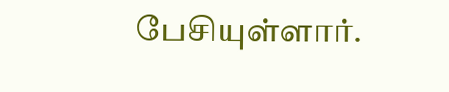பேசியுள்ளார்.